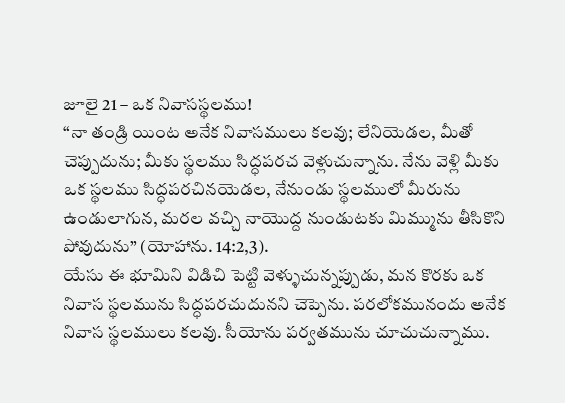జూలై 21 – ఒక నివాసస్థలము!
“నా తండ్రి యింట అనేక నివాసములు కలవు; లేనియెడల, మీతో చెప్పుదును; మీకు స్థలము సిద్ధపరచ వెళ్లుచున్నాను. నేను వెళ్లి మీకు ఒక స్థలము సిద్ధపరచినయెడల, నేనుండు స్థలములో మీరును ఉండులాగున, మరల వచ్చి నాయొద్ద నుండుటకు మిమ్మును తీసికొని పోవుదును” (యోహాను. 14:2,3).
యేసు ఈ భూమిని విడిచి పెట్టి వెళ్ళుచున్నప్పుడు, మన కొరకు ఒక నివాస స్థలమును సిద్ధపరచుదునని చెప్పెను. పరలోకమునందు అనేక నివాస స్థలములు కలవు. సీయోను పర్వతమును చూచుచున్నాము.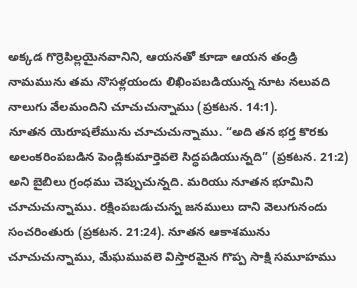అక్కడ గొర్రెపిల్లయైనవానిని, ఆయనతో కూడా ఆయన తండ్రి నామమును తమ నొసళ్లయందు లిఖింపబడియున్న నూట నలువది నాలుగు వేలమందిని చూచుచున్నాము (ప్రకటన. 14:1).
నూతన యెరూషలేమును చూచుచున్నాము. “అది తన భర్త కొరకు అలంకరింపబడిన పెండ్లికుమార్తెవలె సిద్ధపడియున్నది” (ప్రకటన. 21:2) అని బైబిలు గ్రంధము చెప్పుచున్నది. మరియు నూతన భూమిని చూచుచున్నాము. రక్షింపబడుచున్న జనములు దాని వెలుగునందు సంచరింతురు (ప్రకటన. 21:24). నూతన ఆకాశమును చూచుచున్నాము, మేఘమువలె విస్తారమైన గొప్ప సాక్షి సమూహము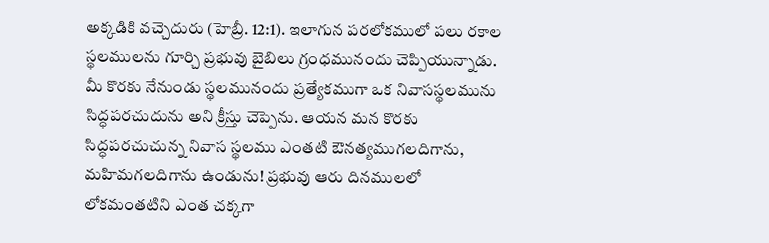అక్కడికి వచ్చెదురు (హెబ్రీ. 12:1). ఇలాగున పరలోకములో పలు రకాల స్థలములను గూర్చి ప్రభువు బైబిలు గ్రంధమునందు చెప్పియున్నాడు.
మీ కొరకు నేనుండు స్థలమునందు ప్రత్యేకముగా ఒక నివాసస్థలమును సిద్ధపరచుదును అని క్రీస్తు చెప్పెను. ఆయన మన కొరకు సిద్ధపరచుచున్న నివాస స్థలము ఎంతటి ఔనత్యముగలదిగాను, మహిమగలదిగాను ఉండును! ప్రభువు ఆరు దినములలో లోకమంతటిని ఎంత చక్కగా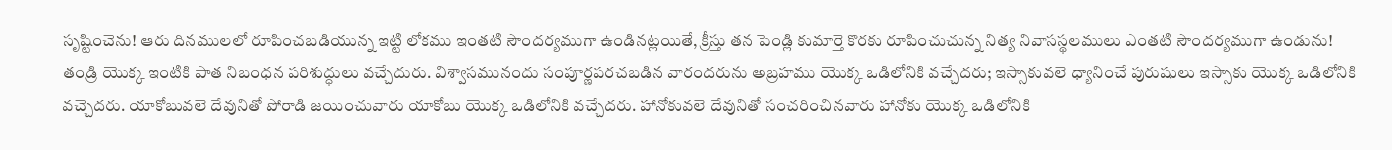సృష్టించెను! ఆరు దినములలో రూపించబడియున్న ఇట్టి లోకము ఇంతటి సౌందర్యముగా ఉండినట్లయితే, క్రీస్తు తన పెండ్లి కుమార్తె కొరకు రూపించుచున్న నిత్య నివాసస్థలములు ఎంతటి సౌందర్యముగా ఉండును!
తండ్రి యొక్క ఇంటికి పాత నిబంధన పరిశుద్ధులు వచ్చేదురు. విశ్వాసమునందు సంపూర్ణపరచబడిన వారందరును అబ్రహము యొక్క ఒడిలోనికి వచ్చేదరు; ఇస్సాకువలె ధ్యానించే పురుషులు ఇస్సాకు యొక్క ఒడిలోనికి వచ్చెదరు. యాకోబువలె దేవునితో పోరాడి జయించువారు యాకోబు యొక్క ఒడిలోనికి వచ్చేదరు. హానోకువలె దేవునితో సంచరించినవారు హానోకు యొక్క ఒడిలోనికి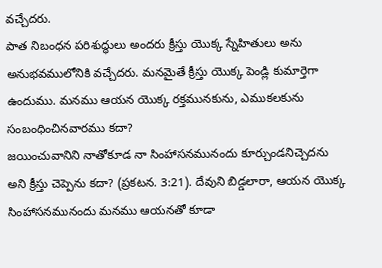వచ్చేదరు.
పాత నిబంధన పరిశుద్ధులు అందరు క్రీస్తు యొక్క స్నేహితులు అను అనుభవములోనికి వచ్చేదరు. మనమైతే క్రీస్తు యొక్క పెండ్లి కుమార్తెగా ఉందుము. మనము ఆయన యొక్క రక్తమునకును, ఎముకలకును సంబంధించినవారము కదా?
జయించువానిని నాతోకూడ నా సింహాసనమునందు కూర్చుండనిచ్చెదను అని క్రీస్తు చెప్పెను కదా? (ప్రకటన. 3:21). దేవుని బిడ్డలారా, ఆయన యొక్క సింహాసనమునందు మనము ఆయనతో కూడా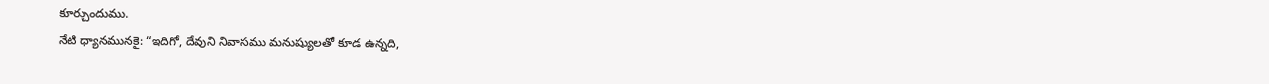కూర్చుందుము.
నేటి ధ్యానమునకై: “ఇదిగో, దేవుని నివాసము మనుష్యులతో కూడ ఉన్నది,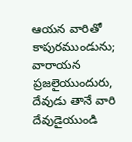ఆయన వారితో కాపురముండును; వారాయన ప్రజలైయుందురు, దేవుడు తానే వారి దేవుడైయుండి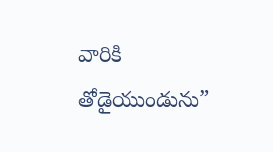వారికి తోడైయుండును”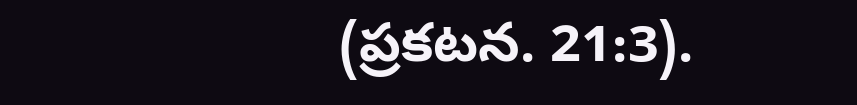(ప్రకటన. 21:3).